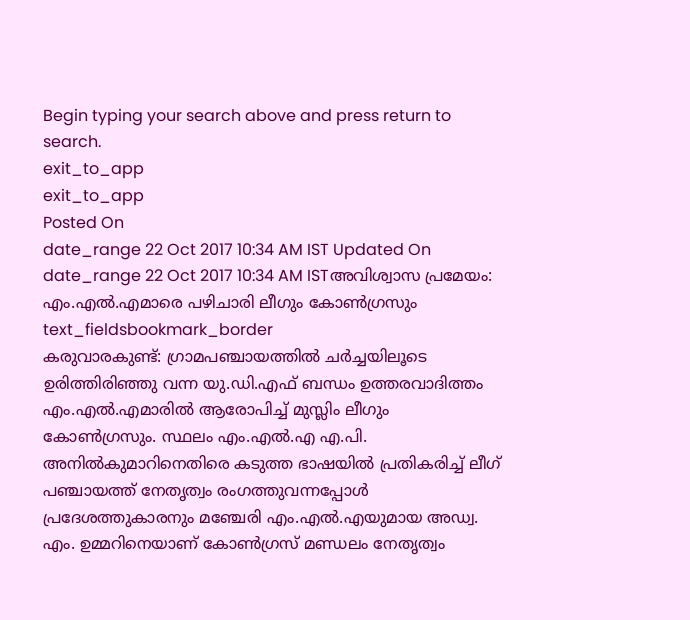Begin typing your search above and press return to search.
exit_to_app
exit_to_app
Posted On
date_range 22 Oct 2017 10:34 AM IST Updated On
date_range 22 Oct 2017 10:34 AM ISTഅവിശ്വാസ പ്രമേയം: എം.എൽ.എമാരെ പഴിചാരി ലീഗും കോൺഗ്രസും
text_fieldsbookmark_border
കരുവാരകുണ്ട്: ഗ്രാമപഞ്ചായത്തിൽ ചർച്ചയിലൂടെ ഉരിത്തിരിഞ്ഞു വന്ന യു.ഡി.എഫ് ബന്ധം ഉത്തരവാദിത്തം എം.എൽ.എമാരിൽ ആരോപിച്ച് മുസ്ലിം ലീഗും കോൺഗ്രസും. സ്ഥലം എം.എൽ.എ എ.പി. അനിൽകുമാറിനെതിരെ കടുത്ത ഭാഷയിൽ പ്രതികരിച്ച് ലീഗ് പഞ്ചായത്ത് നേതൃത്വം രംഗത്തുവന്നപ്പോൾ പ്രദേശത്തുകാരനും മഞ്ചേരി എം.എൽ.എയുമായ അഡ്വ. എം. ഉമ്മറിനെയാണ് കോൺഗ്രസ് മണ്ഡലം നേതൃത്വം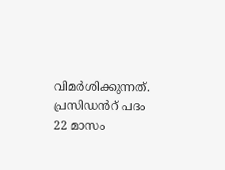വിമർശിക്കുന്നത്. പ്രസിഡൻറ് പദം 22 മാസം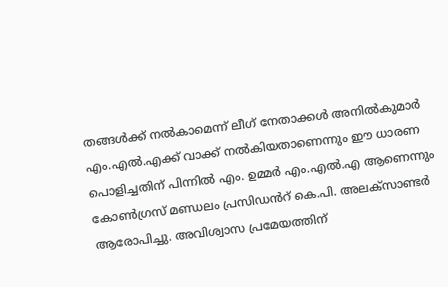തങ്ങൾക്ക് നൽകാമെന്ന് ലീഗ് നേതാക്കൾ അനിൽകുമാർ എം.എൽ.എക്ക് വാക്ക് നൽകിയതാണെന്നും ഈ ധാരണ പൊളിച്ചതിന് പിന്നിൽ എം. ഉമ്മർ എം.എൽ.എ ആണെന്നും കോൺഗ്രസ് മണ്ഡലം പ്രസിഡൻറ് കെ.പി. അലക്സാണ്ടർ ആരോപിച്ചു. അവിശ്വാസ പ്രമേയത്തിന്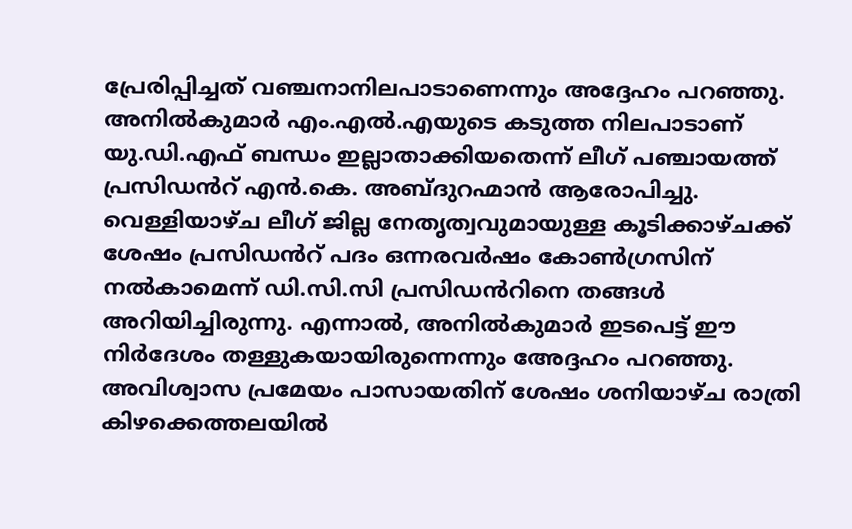പ്രേരിപ്പിച്ചത് വഞ്ചനാനിലപാടാണെന്നും അദ്ദേഹം പറഞ്ഞു. അനിൽകുമാർ എം.എൽ.എയുടെ കടുത്ത നിലപാടാണ് യു.ഡി.എഫ് ബന്ധം ഇല്ലാതാക്കിയതെന്ന് ലീഗ് പഞ്ചായത്ത് പ്രസിഡൻറ് എൻ.കെ. അബ്ദുറഹ്മാൻ ആരോപിച്ചു. വെള്ളിയാഴ്ച ലീഗ് ജില്ല നേതൃത്വവുമായുള്ള കൂടിക്കാഴ്ചക്ക് ശേഷം പ്രസിഡൻറ് പദം ഒന്നരവർഷം കോൺഗ്രസിന് നൽകാമെന്ന് ഡി.സി.സി പ്രസിഡൻറിനെ തങ്ങൾ അറിയിച്ചിരുന്നു. എന്നാൽ, അനിൽകുമാർ ഇടപെട്ട് ഈ നിർദേശം തള്ളുകയായിരുന്നെന്നും അേദ്ദഹം പറഞ്ഞു. അവിശ്വാസ പ്രമേയം പാസായതിന് ശേഷം ശനിയാഴ്ച രാത്രി കിഴക്കെത്തലയിൽ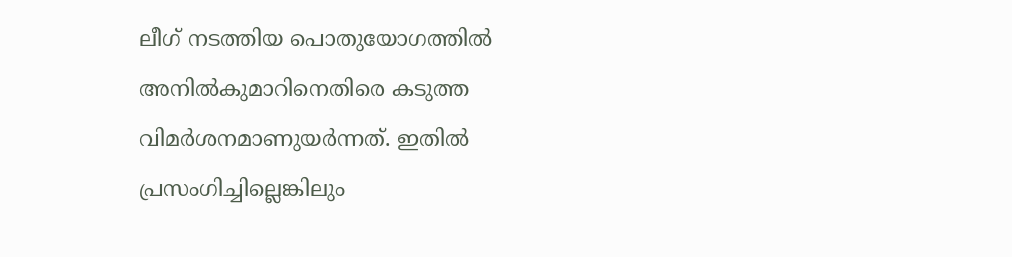ലീഗ് നടത്തിയ പൊതുയോഗത്തിൽ അനിൽകുമാറിനെതിരെ കടുത്ത വിമർശനമാണുയർന്നത്. ഇതിൽ പ്രസംഗിച്ചില്ലെങ്കിലും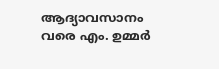ആദ്യാവസാനം വരെ എം. ഉമ്മർ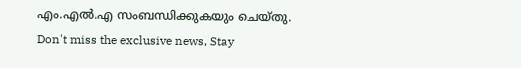എം.എൽ.എ സംബന്ധിക്കുകയും ചെയ്തു.
Don't miss the exclusive news, Stay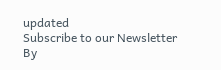updated
Subscribe to our Newsletter
By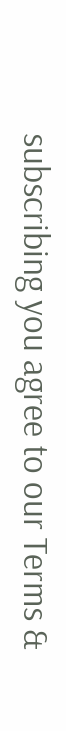subscribing you agree to our Terms &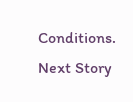Conditions.
Next Story